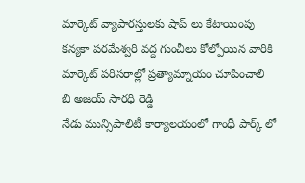మార్కెట్ వ్యాపారస్తులకు షాప్ లు కేటాయింపు
కన్యకా పరమేశ్వరి వద్ద గుంచీలు కోల్పోయిన వారికి మార్కెట్ పరిసరాల్లో ప్రత్యామ్నాయం చూపించాలి
బి అజయ్ సారధి రెడ్డి
నేడు మున్సిపాలిటీ కార్యాలయంలో గాంధీ పార్క్ లో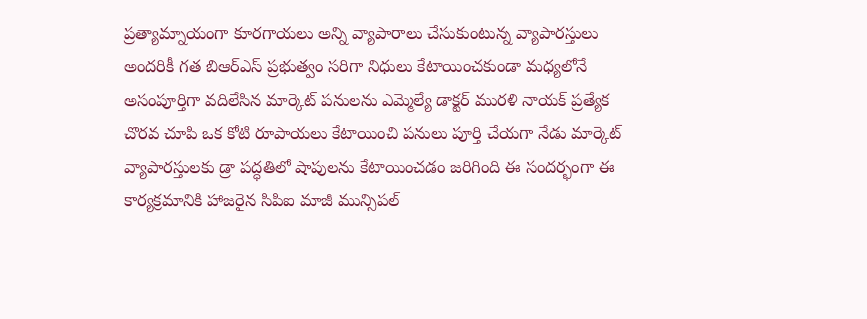ప్రత్యామ్నాయంగా కూరగాయలు అన్ని వ్యాపారాలు చేసుకుంటున్న వ్యాపారస్తులు అందరికీ గత బిఆర్ఎస్ ప్రభుత్వం సరిగా నిధులు కేటాయించకుండా మధ్యలోనే అసంపూర్తిగా వదిలేసిన మార్కెట్ పనులను ఎమ్మెల్యే డాక్టర్ మురళి నాయక్ ప్రత్యేక చొరవ చూపి ఒక కోటి రూపాయలు కేటాయించి పనులు పూర్తి చేయగా నేడు మార్కెట్ వ్యాపారస్తులకు డ్రా పద్ధతిలో షాపులను కేటాయించడం జరిగింది ఈ సందర్భంగా ఈ కార్యక్రమానికి హాజరైన సిపిఐ మాజీ మున్సిపల్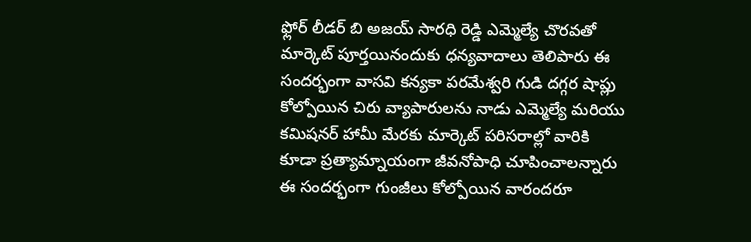ఫ్లోర్ లీడర్ బి అజయ్ సారధి రెడ్డి ఎమ్మెల్యే చొరవతో మార్కెట్ పూర్తయినందుకు ధన్యవాదాలు తెలిపారు ఈ సందర్భంగా వాసవి కన్యకా పరమేశ్వరి గుడి దగ్గర షాప్లు కోల్పోయిన చిరు వ్యాపారులను నాడు ఎమ్మెల్యే మరియు కమిషనర్ హామీ మేరకు మార్కెట్ పరిసరాల్లో వారికి కూడా ప్రత్యామ్నాయంగా జీవనోపాధి చూపించాలన్నారు ఈ సందర్భంగా గుంజీలు కోల్పోయిన వారందరూ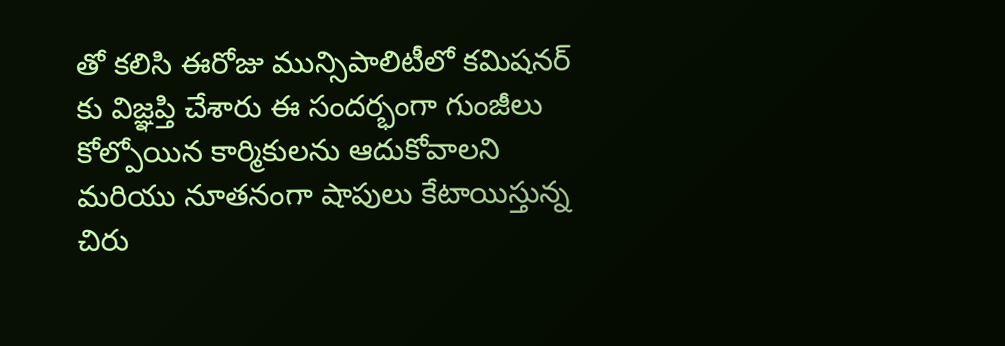తో కలిసి ఈరోజు మున్సిపాలిటీలో కమిషనర్ కు విజ్ఞప్తి చేశారు ఈ సందర్భంగా గుంజీలు కోల్పోయిన కార్మికులను ఆదుకోవాలని మరియు నూతనంగా షాపులు కేటాయిస్తున్న చిరు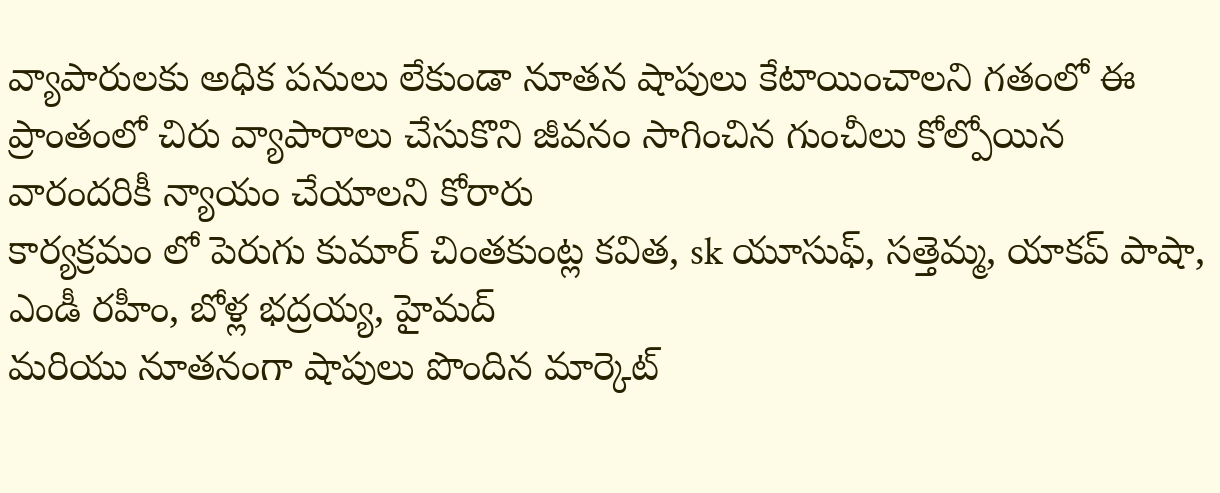వ్యాపారులకు అధిక పనులు లేకుండా నూతన షాపులు కేటాయించాలని గతంలో ఈ ప్రాంతంలో చిరు వ్యాపారాలు చేసుకొని జీవనం సాగించిన గుంచీలు కోల్పోయిన వారందరికీ న్యాయం చేయాలని కోరారు
కార్యక్రమం లో పెరుగు కుమార్ చింతకుంట్ల కవిత, sk యూసుఫ్, సత్తెమ్మ, యాకప్ పాషా, ఎండీ రహీం, బోళ్ల భద్రయ్య, హైమద్
మరియు నూతనంగా షాపులు పొందిన మార్కెట్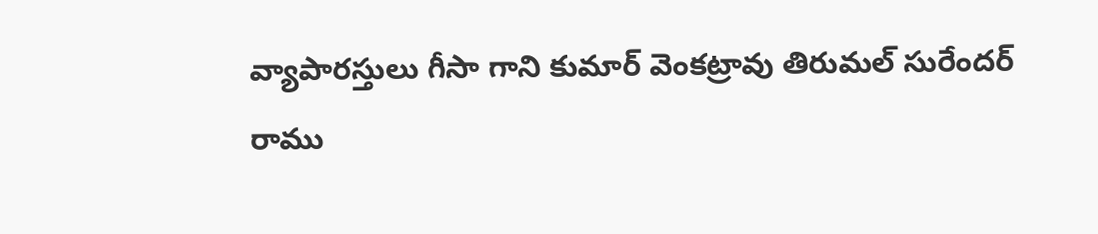వ్యాపారస్తులు గీసా గాని కుమార్ వెంకట్రావు తిరుమల్ సురేందర్ రాము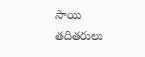సాయి తదితరులు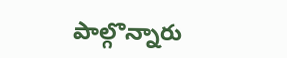పాల్గొన్నారు